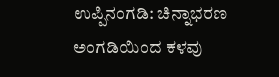ಉಪ್ಪಿನಂಗಡಿ: ಚಿನ್ನಾಭರಣ ಅಂಗಡಿಯಿಂದ ಕಳವು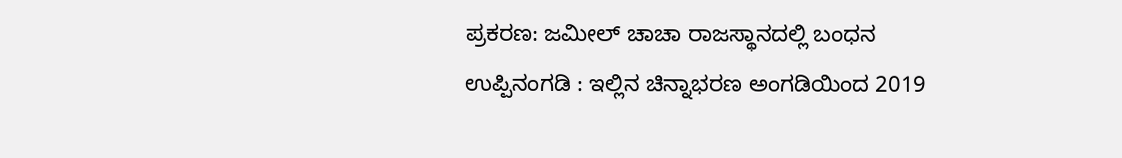ಪ್ರಕರಣ: ಜಮೀಲ್ ಚಾಚಾ ರಾಜಸ್ಥಾನದಲ್ಲಿ ಬಂಧನ
ಉಪ್ಪಿನಂಗಡಿ : ಇಲ್ಲಿನ ಚಿನ್ನಾಭರಣ ಅಂಗಡಿಯಿಂದ 2019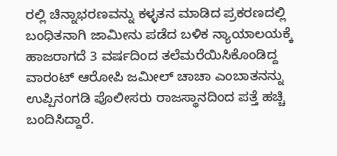ರಲ್ಲಿ ಚಿನ್ನಾಭರಣವನ್ನು ಕಳ್ಳತನ ಮಾಡಿದ ಪ್ರಕರಣದಲ್ಲಿ ಬಂಧಿತನಾಗಿ ಜಾಮೀನು ಪಡೆದ ಬಳಿಕ ನ್ಯಾಯಾಲಯಕ್ಕೆ ಹಾಜರಾಗದೆ 3 ವರ್ಷದಿಂದ ತಲೆಮರೆಯಿಸಿಕೊಂಡಿದ್ದ ವಾರಂಟ್ ಆರೋಪಿ ಜಮೀಲ್ ಚಾಚಾ ಎಂಬಾತನನ್ನು ಉಪ್ಪಿನಂಗಡಿ ಪೊಲೀಸರು ರಾಜಸ್ಥಾನದಿಂದ ಪತ್ತೆ ಹಚ್ಚಿ ಬಂದಿಸಿದ್ದಾರೆ.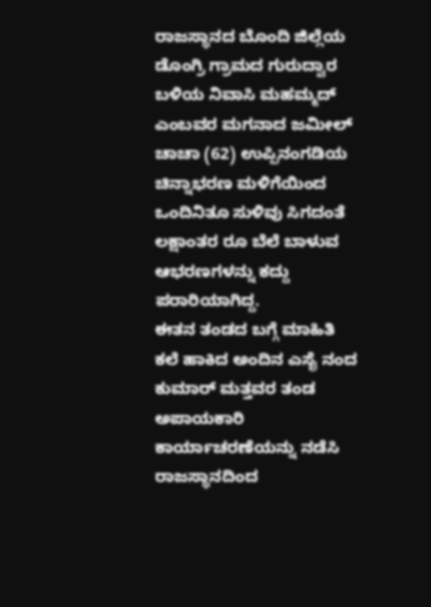ರಾಜಸ್ಥಾನದ ಬೊಂದಿ ಜಿಲ್ಲೆಯ ಡೊಂಗ್ರಿ ಗ್ರಾಮದ ಗುರುದ್ವಾರ ಬಳಿಯ ನಿವಾಸಿ ಮಹಮ್ಮದ್ ಎಂಬವರ ಮಗನಾದ ಜಮೀಲ್ ಚಾಚಾ (62) ಉಪ್ಪಿನಂಗಡಿಯ ಚಿನ್ನಾಭರಣ ಮಳಿಗೆಯಿಂದ ಒಂದಿನಿತೂ ಸುಳಿವು ಸಿಗದಂತೆ ಲಕ್ಷಾಂತರ ರೂ ಬೆಲೆ ಬಾಳುವ ಆಭರಣಗಳನ್ನು ಕದ್ದು ಪರಾರಿಯಾಗಿದ್ದ.
ಈತನ ತಂಡದ ಬಗ್ಗೆ ಮಾಹಿತಿ ಕಲೆ ಹಾಕಿದ ಅಂದಿನ ಎಸೈ ನಂದ ಕುಮಾರ್ ಮತ್ತವರ ತಂಡ ಅಪಾಯಕಾರಿ ಕಾರ್ಯಾಚರಣೆಯನ್ನು ನಡೆಸಿ ರಾಜಸ್ಥಾನದಿಂದ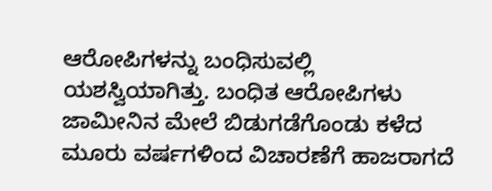ಆರೋಪಿಗಳನ್ನು ಬಂಧಿಸುವಲ್ಲಿ ಯಶಸ್ವಿಯಾಗಿತ್ತು. ಬಂಧಿತ ಆರೋಪಿಗಳು ಜಾಮೀನಿನ ಮೇಲೆ ಬಿಡುಗಡೆಗೊಂಡು ಕಳೆದ ಮೂರು ವರ್ಷಗಳಿಂದ ವಿಚಾರಣೆಗೆ ಹಾಜರಾಗದೆ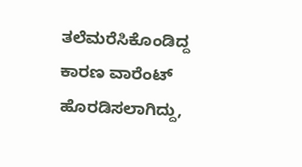ತಲೆಮರೆಸಿಕೊಂಡಿದ್ದ ಕಾರಣ ವಾರೆಂಟ್ ಹೊರಡಿಸಲಾಗಿದ್ದು,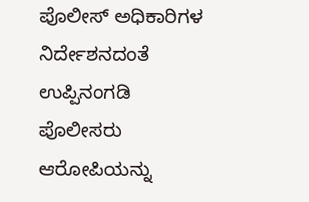ಪೊಲೀಸ್ ಅಧಿಕಾರಿಗಳ ನಿರ್ದೇಶನದಂತೆ ಉಪ್ಪಿನಂಗಡಿ ಪೊಲೀಸರು ಆರೋಪಿಯನ್ನು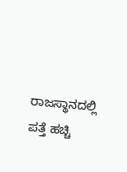ರಾಜಸ್ಥಾನದಲ್ಲಿ ಪತ್ತೆ ಹಚ್ಚಿ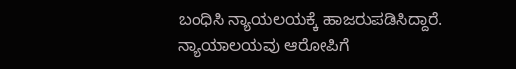ಬಂಧಿಸಿ ನ್ಯಾಯಲಯಕ್ಕೆ ಹಾಜರುಪಡಿಸಿದ್ದಾರೆ.
ನ್ಯಾಯಾಲಯವು ಆರೋಪಿಗೆ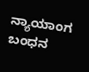ನ್ಯಾಯಾಂಗ ಬಂಧನ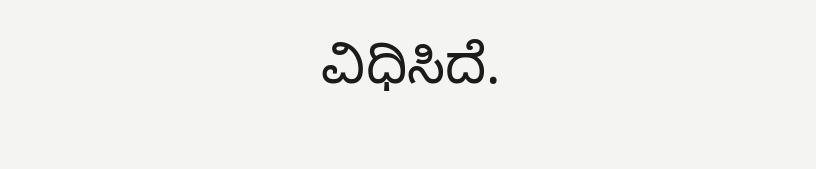ವಿಧಿಸಿದೆ.